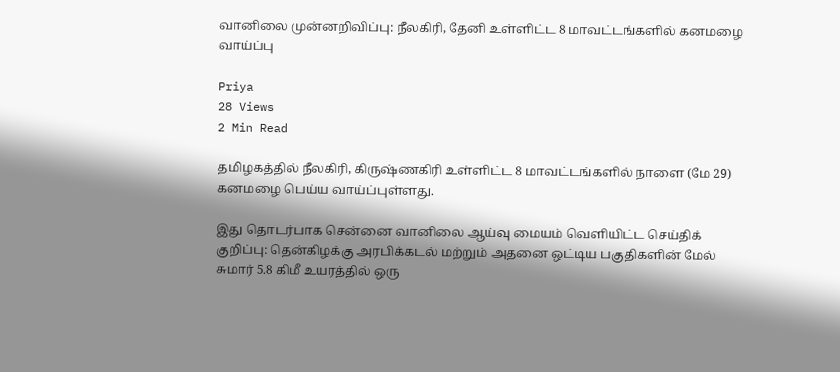வானிலை முன்னறிவிப்பு: நீலகிரி, தேனி உள்ளிட்ட 8 மாவட்டங்களில் கனமழை வாய்ப்பு

Priya
28 Views
2 Min Read

தமிழகத்தில் நீலகிரி, கிருஷ்ணகிரி உள்ளிட்ட 8 மாவட்டங்களில் நாளை (மே 29) கனமழை பெய்ய வாய்ப்புள்ளது.

இது தொடர்பாக சென்னை வானிலை ஆய்வு மையம் வெளியிட்ட செய்திக் குறிப்பு: தென்கிழக்கு அரபிக்கடல் மற்றும் அதனை ஒட்டிய பகுதிகளின் மேல் சுமார் 5.8 கிமீ உயரத்தில் ஒரு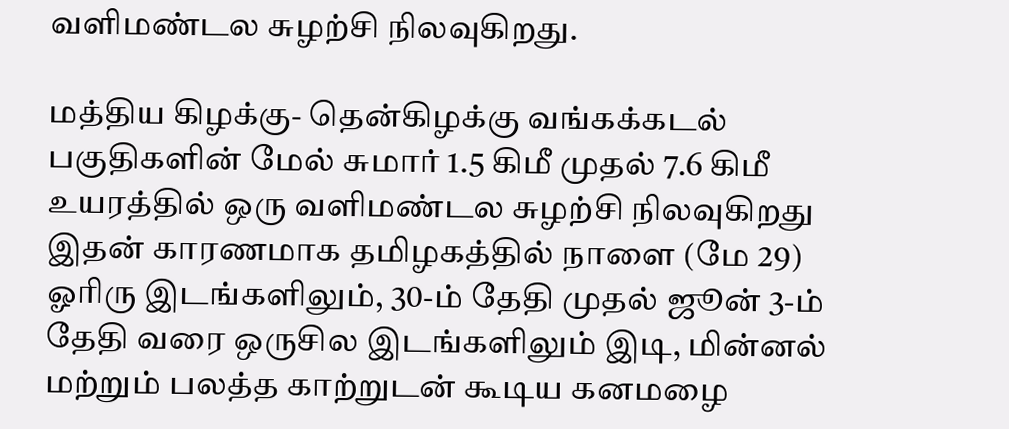வளிமண்டல சுழற்சி நிலவுகிறது.

மத்திய கிழக்கு- தென்கிழக்கு வங்கக்கடல் பகுதிகளின் மேல் சுமார் 1.5 கிமீ முதல் 7.6 கிமீ உயரத்தில் ஒரு வளிமண்டல சுழற்சி நிலவுகிறது இதன் காரணமாக தமிழகத்தில் நாளை (மே 29) ஓரிரு இடங்களிலும், 30-ம் தேதி முதல் ஜூன் 3-ம் தேதி வரை ஒருசில இடங்களிலும் இடி, மின்னல் மற்றும் பலத்த காற்றுடன் கூடிய கனமழை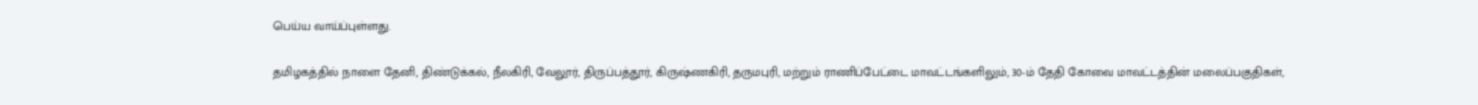பெய்ய வாய்ப்புள்ளது.

தமிழகத்தில் நாளை தேனி, திண்டுக்கல், நீலகிரி, வேலூர், திருப்பத்தூர், கிருஷ்ணகிரி, தருமபுரி, மற்றும் ராணிப்பேட்டை மாவட்டங்களிலும், 30-ம் தேதி கோவை மாவட்டத்தின் மலைப்பகுதிகள்,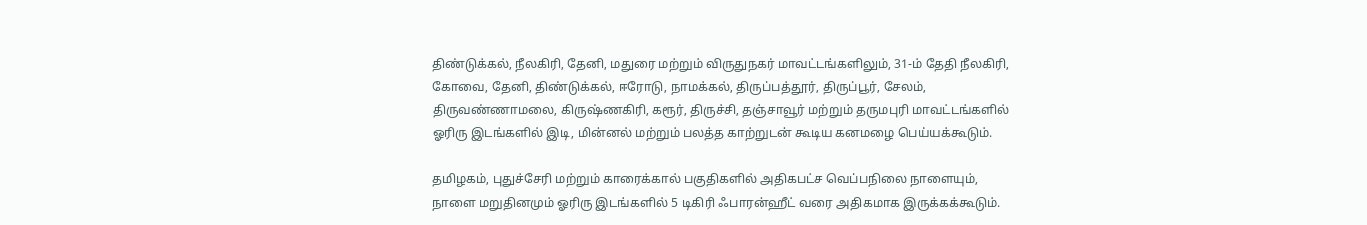திண்டுக்கல், நீலகிரி, தேனி, மதுரை மற்றும் விருதுநகர் மாவட்டங்களிலும், 31-ம் தேதி நீலகிரி, கோவை, தேனி, திண்டுக்கல், ஈரோடு, நாமக்கல், திருப்பத்தூர், திருப்பூர், சேலம், திருவண்ணாமலை, கிருஷ்ணகிரி, கரூர், திருச்சி, தஞ்சாவூர் மற்றும் தருமபுரி மாவட்டங்களில் ஓரிரு இடங்களில் இடி, மின்னல் மற்றும் பலத்த காற்றுடன் கூடிய கனமழை பெய்யக்கூடும்.

தமிழகம், புதுச்சேரி மற்றும் காரைக்கால் பகுதிகளில் அதிகபட்ச வெப்பநிலை நாளையும், நாளை மறுதினமும் ஓரிரு இடங்களில் 5 டிகிரி ஃபாரன்ஹீட் வரை அதிகமாக இருக்கக்கூடும்.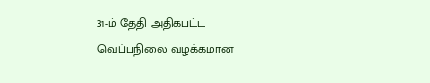31-ம் தேதி அதிகபட்ட வெப்பநிலை வழக்கமான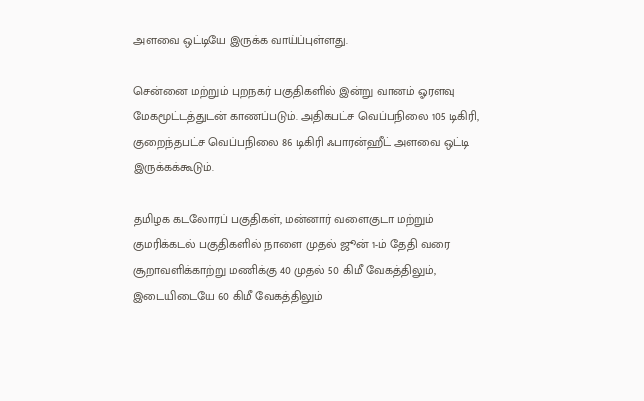அளவை ஒட்டியே இருக்க வாய்ப்புள்ளது.

சென்னை மற்றும் புறநகர் பகுதிகளில் இன்று வானம் ஓரளவு மேகமூட்டத்துடன் காணப்படும். அதிகபட்ச வெப்பநிலை 105 டிகிரி, குறைந்தபட்ச வெப்பநிலை 86 டிகிரி ஃபாரன்ஹீட் அளவை ஒட்டி இருக்கக்கூடும்.

தமிழக கடலோரப் பகுதிகள், மன்னார் வளைகுடா மற்றும் குமரிக்கடல் பகுதிகளில் நாளை முதல் ஜூன் 1-ம் தேதி வரை சூறாவளிக்காற்று மணிக்கு 40 முதல் 50 கிமீ வேகத்திலும், இடையிடையே 60 கிமீ வேகத்திலும்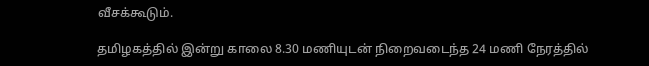வீசக்கூடும்.

தமிழகத்தில் இன்று காலை 8.30 மணியுடன் நிறைவடைந்த 24 மணி நேரத்தில்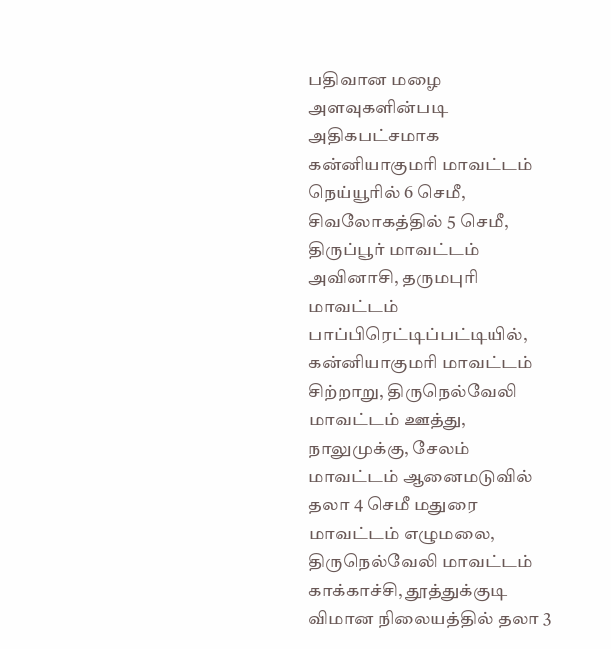பதிவான மழை அளவுகளின்படி அதிகபட்சமாக கன்னியாகுமரி மாவட்டம் நெய்யூரில் 6 செமீ, சிவலோகத்தில் 5 செமீ, திருப்பூர் மாவட்டம் அவினாசி, தருமபுரி மாவட்டம் பாப்பிரெட்டிப்பட்டியில், கன்னியாகுமரி மாவட்டம் சிற்றாறு, திருநெல்வேலி மாவட்டம் ஊத்து, நாலுமுக்கு, சேலம் மாவட்டம் ஆனைமடுவில் தலா 4 செமீ மதுரை மாவட்டம் எழுமலை, திருநெல்வேலி மாவட்டம் காக்காச்சி, தூத்துக்குடி விமான நிலையத்தில் தலா 3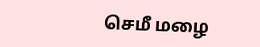செமீ மழை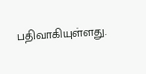பதிவாகியுள்ளது.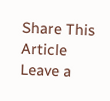Share This Article
Leave a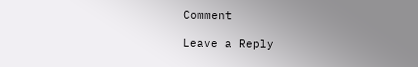Comment

Leave a Reply